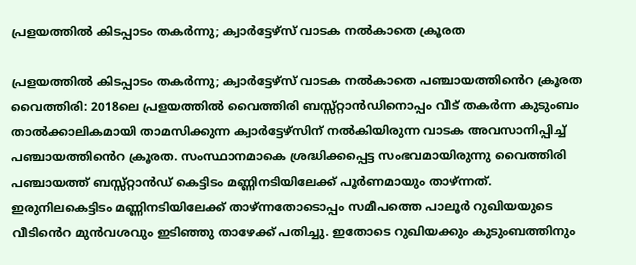പ്രളയത്തിൽ കിടപ്പാടം തകർന്നു; ക്വാർട്ടേഴ്സ് വാടക നൽകാതെ ക്രൂരത

പ്രളയത്തിൽ കിടപ്പാടം തകർന്നു; ക്വാർട്ടേഴ്സ് വാടക നൽകാതെ പഞ്ചായത്തിൻെറ ക്രൂരത വൈത്തിരി: 2018ലെ പ്രളയത്തിൽ വൈത്തിരി ബസ്സ്റ്റാൻഡിനൊപ്പം വീട് തകർന്ന കുടുംബം താൽക്കാലികമായി താമസിക്കുന്ന ക്വാർട്ടേഴ്സിന് നൽകിയിരുന്ന വാടക അവസാനിപ്പിച്ച് പഞ്ചായത്തിൻെറ ക്രൂരത. സംസ്ഥാനമാകെ ശ്രദ്ധിക്കപ്പെട്ട സംഭവമായിരുന്നു വൈത്തിരി പഞ്ചായത്ത് ബസ്സ്റ്റാൻഡ് കെട്ടിടം മണ്ണിനടിയിലേക്ക് പൂർണമായും താഴ്ന്നത്. ഇരുനിലകെട്ടിടം മണ്ണിനടിയിലേക്ക് താഴ്ന്നതോടൊപ്പം സമീപത്തെ പാലൂർ റുഖിയയുടെ വീടിൻെറ മുൻവശവും ഇടിഞ്ഞു താഴേക്ക് പതിച്ചു. ഇതോടെ റുഖിയക്കും കുടുംബത്തിനും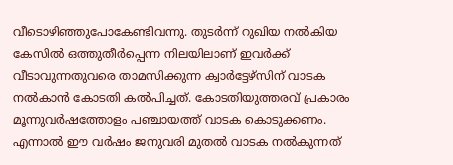വീടൊഴിഞ്ഞുപോകേണ്ടിവന്നു. തുടർന്ന് റുഖിയ നൽകിയ കേസിൽ ഒത്തുതീർപ്പെന്ന നിലയിലാണ് ഇവർക്ക് വീടാവുന്നതുവരെ താമസിക്കുന്ന ക്വാർട്ടേഴ്സിന് വാടക നൽകാൻ കോടതി കൽപിച്ചത്. കോടതിയുത്തരവ് പ്രകാരം മൂന്നുവർഷത്തോളം പഞ്ചായത്ത് വാടക കൊടുക്കണം. എന്നാൽ ഈ വർഷം ജനുവരി മുതൽ വാടക നൽകുന്നത്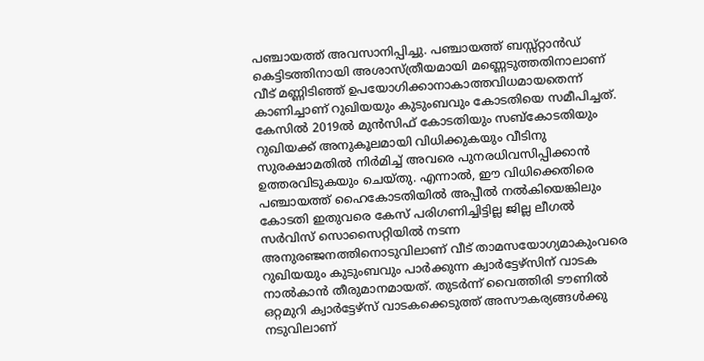പഞ്ചായത്ത് അവസാനിപ്പിച്ചു. പഞ്ചായത്ത് ബസ്സ്റ്റാൻഡ് കെട്ടിടത്തിനായി അശാസ്ത്രീയമായി മണ്ണെടുത്തതിനാലാണ് വീട് മണ്ണിടിഞ്ഞ് ഉപയോഗിക്കാനാകാത്തവിധമായതെന്ന് കാണിച്ചാണ് റുഖിയയും കുടുംബവും കോടതിയെ സമീപിച്ചത്. കേസിൽ 2019ൽ മുൻസിഫ് കോടതിയും സബ്കോടതിയും റുഖിയക്ക് അനുകൂലമായി വിധിക്കുകയും വീടിനു സുരക്ഷാമതിൽ നിർമിച്ച് അവരെ പുനരധിവസിപ്പിക്കാൻ ഉത്തരവിടുകയും ചെയ്തു. എന്നാൽ, ഈ വിധിക്കെതിരെ പഞ്ചായത്ത് ഹൈകോടതിയിൽ അപ്പീൽ നൽകിയെങ്കിലും കോടതി ഇതുവരെ കേസ് പരിഗണിച്ചിട്ടില്ല ജില്ല ലീഗൽ സർവിസ് സൊസൈറ്റിയിൽ നടന്ന അനുരഞ്ജനത്തിനൊടുവിലാണ് വീട് താമസയോഗ്യമാകുംവരെ റുഖിയയും കുടുംബവും പാർക്കുന്ന ക്വാർട്ടേഴ്സിന് വാടക നാൽകാൻ തീരുമാനമായത്. തുടർന്ന് വൈത്തിരി ടൗണിൽ ഒറ്റമുറി ക്വാർട്ടേഴ്‌സ് വാടകക്കെടുത്ത് അസൗകര്യങ്ങൾക്കു നടുവിലാണ്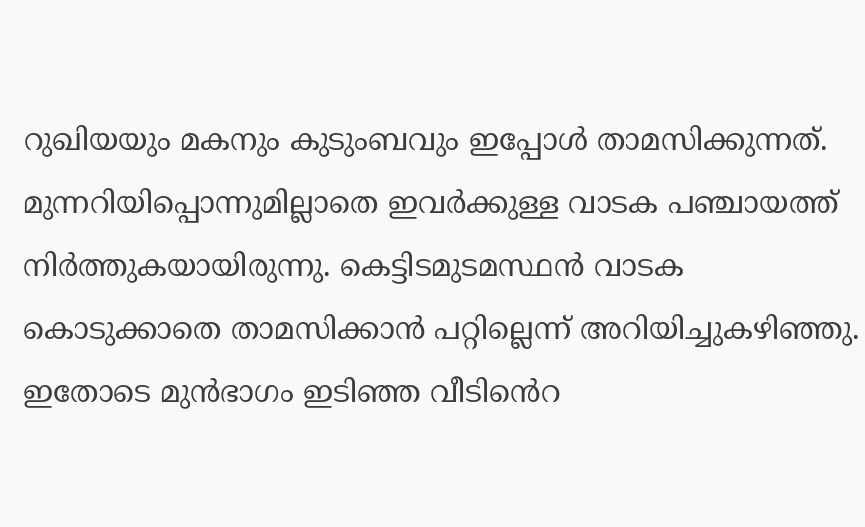റുഖിയയും മകനും കുടുംബവും ഇപ്പോൾ താമസിക്കുന്നത്. മുന്നറിയിപ്പൊന്നുമില്ലാതെ ഇവർക്കുള്ള വാടക പഞ്ചായത്ത് നിർത്തുകയായിരുന്നു. കെട്ടിടമുടമസ്ഥൻ വാടക കൊടുക്കാതെ താമസിക്കാൻ പറ്റില്ലെന്ന് അറിയിച്ചുകഴിഞ്ഞു. ഇതോടെ മുൻഭാഗം ഇടിഞ്ഞ വീടിൻെറ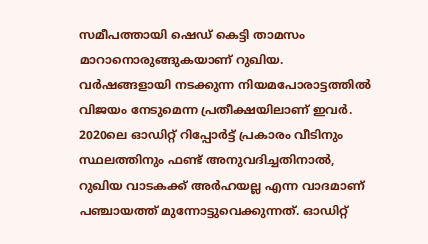സമീപത്തായി ഷെഡ് കെട്ടി താമസം മാറാനൊരുങ്ങുകയാണ് റുഖിയ. വർഷങ്ങളായി നടക്കുന്ന നിയമപോരാട്ടത്തിൽ വിജയം നേടുമെന്ന പ്രതീക്ഷയിലാണ് ഇവർ. 2020ലെ ഓഡിറ്റ് റിപ്പോർട്ട് പ്രകാരം വീടിനും സ്ഥലത്തിനും ഫണ്ട് അനുവദിച്ചതിനാൽ, റുഖിയ വാടകക്ക് അർഹയല്ല എന്ന വാദമാണ് പഞ്ചായത്ത് മുന്നോട്ടുവെക്കുന്നത്. ഓഡിറ്റ്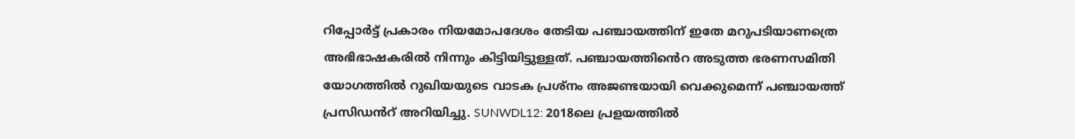റിപ്പോർട്ട് പ്രകാരം നിയമോപദേശം തേടിയ പഞ്ചായത്തിന് ഇതേ മറുപടിയാണത്രെ അഭിഭാഷകരിൽ നിന്നും കിട്ടിയിട്ടുള്ളത്. പഞ്ചായത്തിൻെറ അടുത്ത ഭരണസമിതി യോഗത്തിൽ റുഖിയയുടെ വാടക പ്രശ്നം അജണ്ടയായി വെക്കുമെന്ന് പഞ്ചായത്ത് പ്രസിഡൻറ് അറിയിച്ചു. SUNWDL12: 2018ലെ പ്രളയത്തിൽ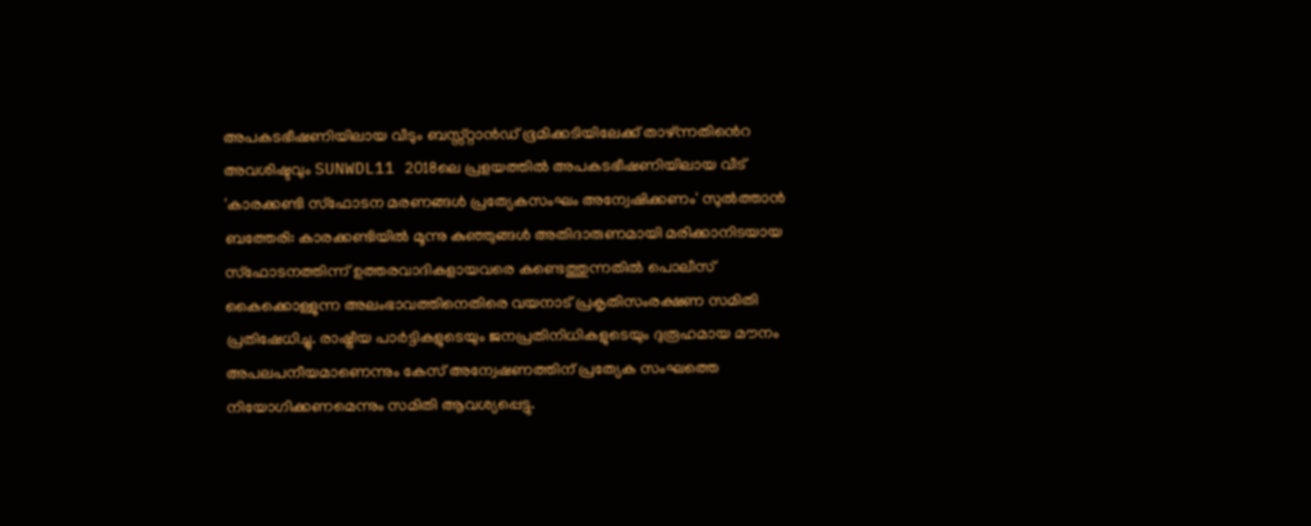അപകടഭീഷണിയിലായ വീടും ബസ്സ്റ്റാൻഡ് ഭൂമിക്കടിയിലേക്ക് താഴ്ന്നതിൻെറ അവശിഷ്ടവും SUNWDL11 2018ലെ പ്രളയത്തിൽ അപകടഭീഷണിയിലായ വീട് 'കാരക്കണ്ടി സ്ഫോടന മരണങ്ങൾ പ്രത്യേകസംഘം അന്വേഷിക്കണം' സുൽത്താൻ ബത്തേരി: കാരക്കണ്ടിയിൽ മൂന്നു കുഞ്ഞുങ്ങൾ അതിദാരുണമായി മരിക്കാനിടയായ സ്ഫോടനത്തിന്ന് ഉത്തരവാദികളായവരെ കണ്ടെത്തുന്നതിൽ പൊലീസ് കൈക്കൊള്ളുന്ന അലംഭാവത്തിനെതിരെ വയനാട് പ്രകൃതിസംരക്ഷണ സമിതി പ്രതിഷേധിച്ചു. രാഷ്ട്രീയ പാർട്ടികളുടെയും ജനപ്രതിനിധികളുടെയും ദുരൂഹമായ മൗനം അപലപനീയമാണെന്നും കേസ് അന്വേഷണത്തിന് പ്രത്യേക സംഘത്തെ നിയോഗിക്കണമെന്നും സമിതി ആവശ്യപ്പെട്ടു.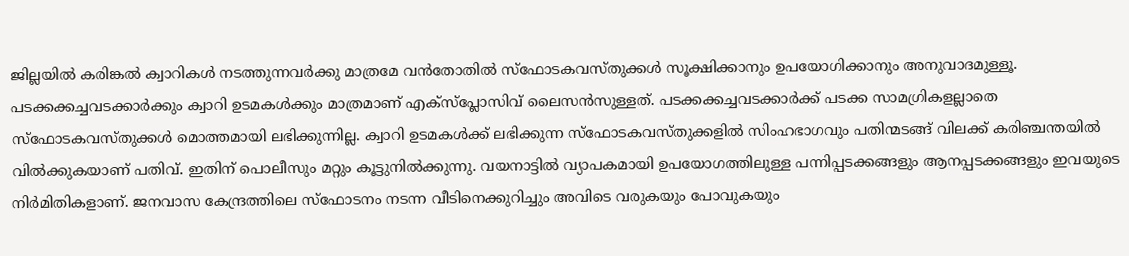ജില്ലയിൽ കരിങ്കൽ ക്വാറികൾ നടത്തുന്നവർക്കു മാത്രമേ വൻതോതിൽ സ്ഫോടകവസ്തുക്കൾ സൂക്ഷിക്കാനും ഉപയോഗിക്കാനും അനുവാദമുള്ളൂ. പടക്കക്കച്ചവടക്കാർക്കും ക്വാറി ഉടമകൾക്കും മാത്രമാണ് എക്സ്പ്ലോസിവ് ലൈസൻസുള്ളത്. പടക്കക്കച്ചവടക്കാർക്ക് പടക്ക സാമഗ്രികളല്ലാതെ സ്ഫോടകവസ്തുക്കൾ മൊത്തമായി ലഭിക്കുന്നില്ല. ക്വാറി ഉടമകൾക്ക് ലഭിക്കുന്ന സ്ഫോടകവസ്തുക്കളിൽ സിംഹഭാഗവും പതിന്മടങ്ങ് വിലക്ക് കരിഞ്ചന്തയിൽ വിൽക്കുകയാണ് പതിവ്. ഇതിന് പൊലീസും മറ്റും കൂട്ടുനിൽക്കുന്നു. വയനാട്ടിൽ വ്യാപകമായി ഉപയോഗത്തിലുള്ള പന്നിപ്പടക്കങ്ങളും ആനപ്പടക്കങ്ങളും ഇവയുടെ നിർമിതികളാണ്. ജനവാസ കേന്ദ്രത്തിലെ സ്ഫോടനം നടന്ന വീടിനെക്കുറിച്ചും അവിടെ വരുകയും പോവുകയും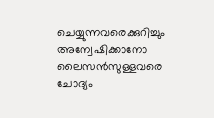ചെയ്യുന്നവരെക്കുറിച്ചും അന്വേഷിക്കാനോ ലൈസൻസുള്ളവരെ ചോദ്യം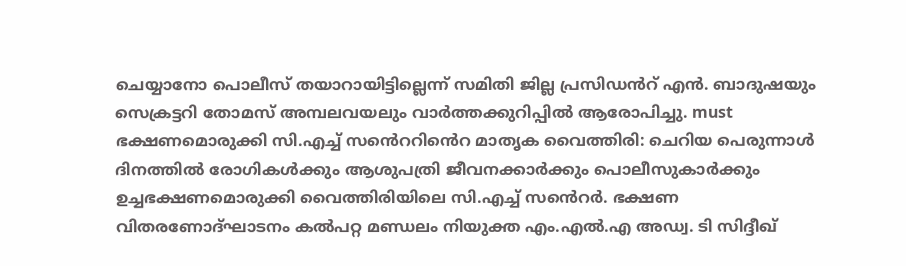ചെയ്യാനോ പൊലീസ് തയാറായിട്ടില്ലെന്ന് സമിതി ജില്ല പ്രസിഡൻറ് എൻ. ബാദുഷയും സെക്രട്ടറി തോമസ് അമ്പലവയലും വാർത്തക്കുറിപ്പിൽ ആരോപിച്ചു. must ഭക്ഷണമൊരുക്കി സി.എച്ച് സൻെററിൻെറ മാതൃക വൈത്തിരി: ചെറിയ പെരുന്നാൾ ദിനത്തിൽ രോഗികൾക്കും ആശുപത്രി ജീവനക്കാർക്കും പൊലീസുകാർക്കും ഉച്ചഭക്ഷണമൊരുക്കി വൈത്തിരിയിലെ സി.എച്ച് സൻെറർ. ഭക്ഷണ വിതരണോദ്ഘാടനം കൽപറ്റ മണ്ഡലം നിയുക്ത എം.എൽ.എ അഡ്വ. ടി സിദ്ദീഖ്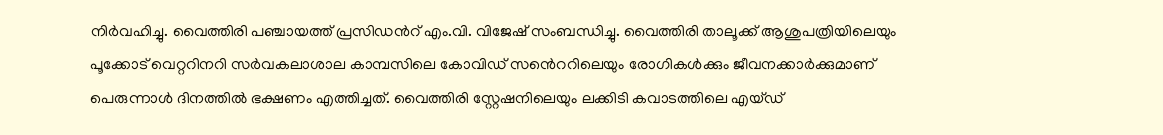നിർവഹിച്ചു. വൈത്തിരി പഞ്ചായത്ത് പ്രസിഡൻറ് എം.വി. വിജേഷ് സംബന്ധിച്ചു. വൈത്തിരി താലൂക്ക് ആശുപത്രിയിലെയും പൂക്കോട് വെറ്ററിനറി സർവകലാശാല കാമ്പസിലെ കോവിഡ് സൻെററിലെയും രോഗികൾക്കും ജീവനക്കാർക്കുമാണ് പെരുന്നാൾ ദിനത്തിൽ ഭക്ഷണം എത്തിച്ചത്. വൈത്തിരി സ്റ്റേഷനിലെയും ലക്കിടി കവാടത്തിലെ എയ്ഡ്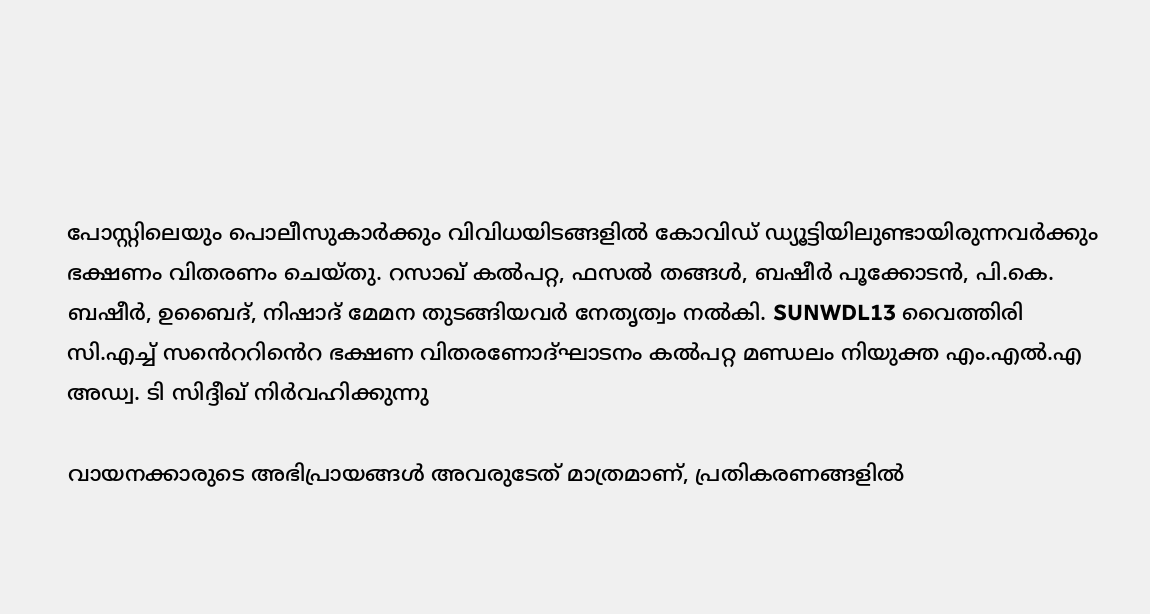പോസ്റ്റിലെയും പൊലീസുകാർക്കും വിവിധയിടങ്ങളിൽ കോവിഡ് ഡ്യൂട്ടിയിലുണ്ടായിരുന്നവർക്കും ഭക്ഷണം വിതരണം ചെയ്തു. റസാഖ് കൽപറ്റ, ഫസൽ തങ്ങൾ, ബഷീർ പൂക്കോടൻ, പി.കെ. ബഷീർ, ഉബൈദ്, നിഷാദ് മേമന തുടങ്ങിയവർ നേതൃത്വം നൽകി. SUNWDL13 വൈത്തിരി സി.എച്ച് സൻെററിൻെറ ഭക്ഷണ വിതരണോദ്ഘാടനം കൽപറ്റ മണ്ഡലം നിയുക്ത എം.എൽ.എ അഡ്വ. ടി സിദ്ദീഖ് നിർവഹിക്കുന്നു

വായനക്കാരുടെ അഭിപ്രായങ്ങള്‍ അവരുടേത് മാത്രമാണ്, പ്രതികരണങ്ങളിൽ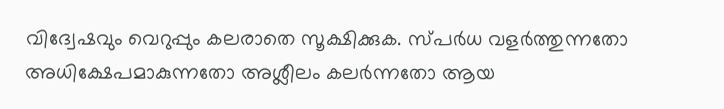വിദ്വേഷവും വെറുപ്പും കലരാതെ സൂക്ഷിക്കുക. സ്പർധ വളർത്തുന്നതോ അധിക്ഷേപമാകുന്നതോ അശ്ലീലം കലർന്നതോ ആയ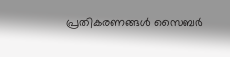പ്രതികരണങ്ങൾ സൈബർ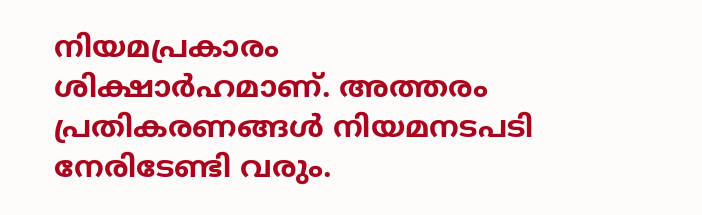നിയമപ്രകാരം ശിക്ഷാർഹമാണ്. അത്തരം പ്രതികരണങ്ങൾ നിയമനടപടി നേരിടേണ്ടി വരും.